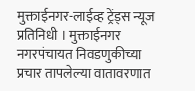मुक्ताईनगर-लाईव्ह ट्रेंड्स न्यूज प्रतिनिधी । मुक्ताईनगर नगरपंचायत निवडणुकीच्या प्रचार तापलेल्या वातावरणात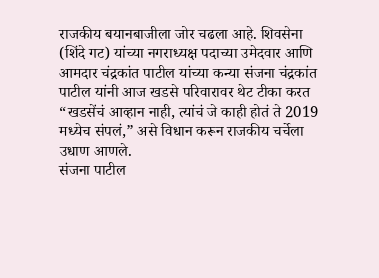राजकीय बयानबाजीला जोर चढला आहे. शिवसेना (शिंदे गट) यांच्या नगराध्यक्ष पदाच्या उमेदवार आणि आमदार चंद्रकांत पाटील यांच्या कन्या संजना चंद्रकांत पाटील यांनी आज खडसे परिवारावर थेट टीका करत “खडसेंचं आव्हान नाही, त्यांचं जे काही होतं ते 2019 मध्येच संपलं,” असे विधान करून राजकीय चर्चेला उधाण आणले.
संजना पाटील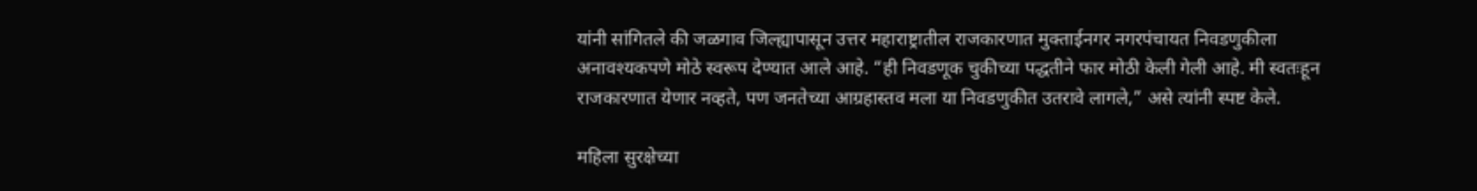यांनी सांगितले की जळगाव जिल्ह्यापासून उत्तर महाराष्ट्रातील राजकारणात मुक्ताईनगर नगरपंचायत निवडणुकीला अनावश्यकपणे मोठे स्वरूप देण्यात आले आहे. “ही निवडणूक चुकीच्या पद्धतीने फार मोठी केली गेली आहे. मी स्वतःहून राजकारणात येणार नव्हते, पण जनतेच्या आग्रहास्तव मला या निवडणुकीत उतरावे लागले,” असे त्यांनी स्पष्ट केले.

महिला सुरक्षेच्या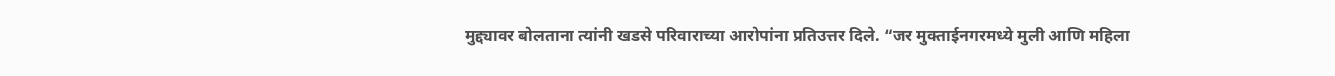मुद्द्यावर बोलताना त्यांनी खडसे परिवाराच्या आरोपांना प्रतिउत्तर दिले. “जर मुक्ताईनगरमध्ये मुली आणि महिला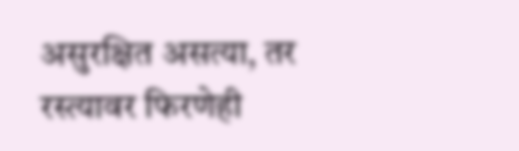असुरक्षित असत्या, तर रस्त्यावर फिरणेही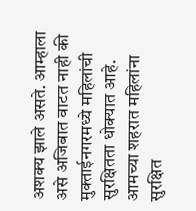अशक्य झाले असते. आम्हाला असे अजिबात वाटत नाही की मुक्ताईनगरमध्ये महिलांची सुरक्षितता धोक्यात आहे. आमच्या शहरात महिलांना सुरक्षित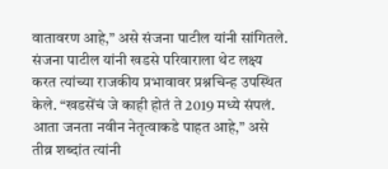वातावरण आहे,” असे संजना पाटील यांनी सांगितले.
संजना पाटील यांनी खडसे परिवाराला थेट लक्ष्य करत त्यांच्या राजकीय प्रभावावर प्रश्नचिन्ह उपस्थित केले. “खडसेंचं जे काही होतं ते 2019 मध्ये संपलं. आता जनता नवीन नेतृत्वाकडे पाहत आहे,” असे तीव्र शब्दांत त्यांनी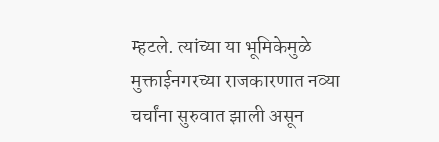म्हटले. त्यांच्या या भूमिकेमुळे मुक्ताईनगरच्या राजकारणात नव्या चर्चांना सुरुवात झाली असून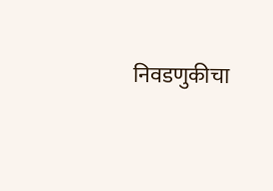निवडणुकीचा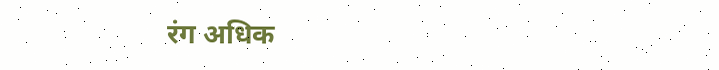रंग अधिक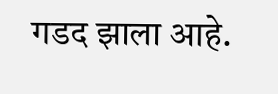गडद झाला आहे.